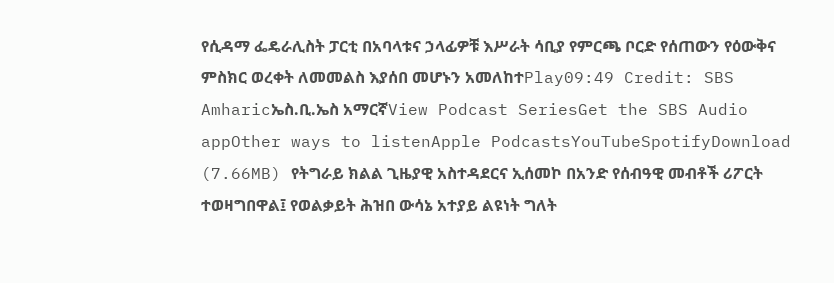የሲዳማ ፌዴራሊስት ፓርቲ በአባላቱና ኃላፊዎቹ እሥራት ሳቢያ የምርጫ ቦርድ የሰጠውን የዕውቅና ምስክር ወረቀት ለመመልስ እያሰበ መሆኑን አመለከተPlay09:49 Credit: SBS Amharicኤስ.ቢ.ኤስ አማርኛView Podcast SeriesGet the SBS Audio appOther ways to listenApple PodcastsYouTubeSpotifyDownload (7.66MB) የትግራይ ክልል ጊዜያዊ አስተዳደርና ኢሰመኮ በአንድ የሰብዓዊ መብቶች ሪፖርት ተወዛግበዋል፤ የወልቃይት ሕዝበ ውሳኔ አተያይ ልዩነት ግለት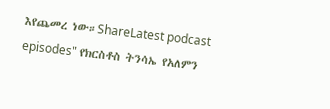እየጨመረ ነው።ShareLatest podcast episodes" የክርስቶስ ትንሳኤ የአለምን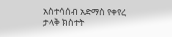አስተሳሰብ አድማስ የቀየረ ታላቅ ክስተት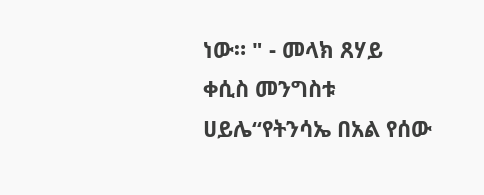ነው። " - መላክ ጸሃይ ቀሲስ መንግስቱ ሀይሌ“የትንሳኤ በአል የሰው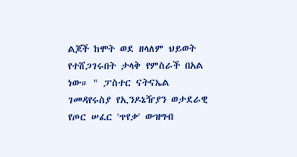ልጆች ከሞት ወደ ዘላለም ህይወት የተሸጋገሩበት ታላቅ የምስራች በአል ነው። " ፓስተር ናትናኤል ገመዳየሩስያ የኢንዶኔዥያን ወታደራዊ የጦር ሠፈር 'ጥየቃ' ውዝግብ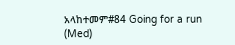አላከተመም#84 Going for a run (Med)